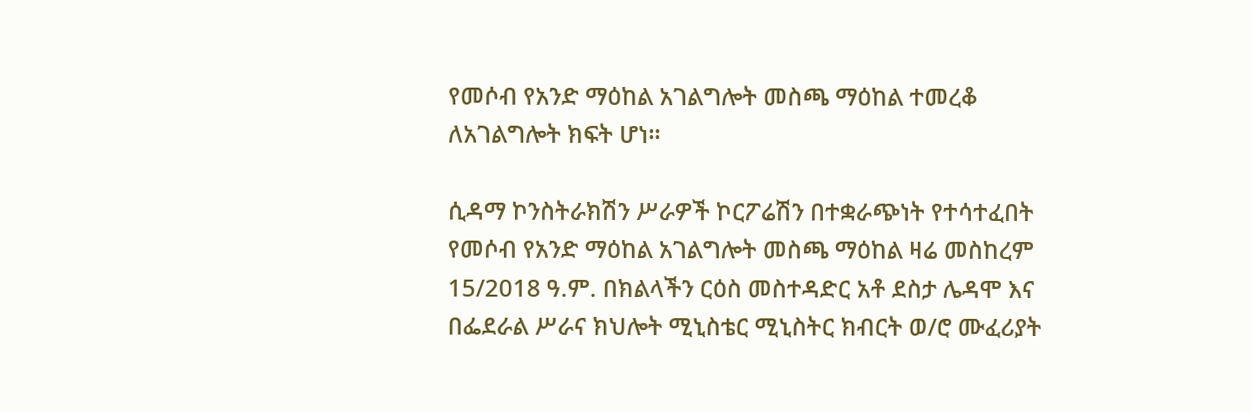የመሶብ የአንድ ማዕከል አገልግሎት መስጫ ማዕከል ተመረቆ ለአገልግሎት ክፍት ሆነ።

ሲዳማ ኮንስትራክሽን ሥራዎች ኮርፖሬሽን በተቋራጭነት የተሳተፈበት የመሶብ የአንድ ማዕከል አገልግሎት መስጫ ማዕከል ዛሬ መስከረም 15/2018 ዓ.ም. በክልላችን ርዕስ መስተዳድር አቶ ደስታ ሌዳሞ እና በፌደራል ሥራና ክህሎት ሚኒስቴር ሚኒስትር ክብርት ወ/ሮ ሙፈሪያት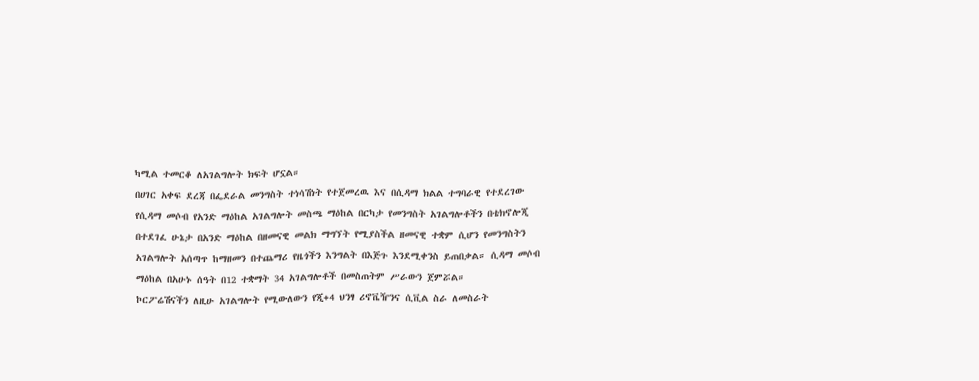ካሚል ተመርቆ ለአገልግሎት ክፍት ሆኗል።
በሀገር አቀፍ ደረጃ በፌደራል መንግስት ተነሳሽነት የተጀመረዉ እና በሲዳማ ክልል ተግባራዊ የተደረገው የሲዳማ መሶብ የአንድ ማዕከል አገልግሎት መስጫ ማዕከል በርካታ የመንግስት አገልግሎቶችን በቴክኖሎጂ በተደገፈ ሁኔታ በአንድ ማዕከል በዘመናዊ መልክ ማግኘት የሚያስችል ዘመናዊ ተቋም ሲሆን የመንግስትን አገልግሎት አሰጣጥ ከማዘመን በተጨማሪ የዜጎችን እንግልት በእጅጉ እንደሚቀንስ ይጠበቃል። ሲዳማ መሶብ ማዕከል በአሁኑ ሰዓት በ12 ተቋማት 34 አገልግሎቶች በመስጠትም ሥራውን ጀምሯል።
ኮርፖሬሽናችን ለዚሁ አገልግሎት የሚውለውን የጂ+4 ህንፃ ሪኖቬዥንና ሲቪል ስራ ለመስራት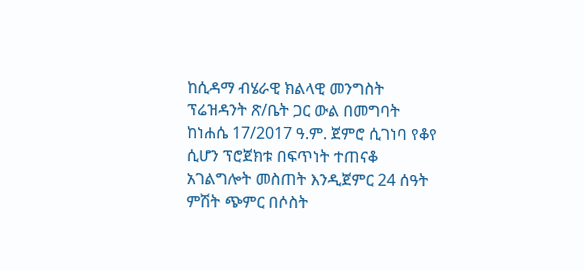ከሲዳማ ብሄራዊ ክልላዊ መንግስት ፕሬዝዳንት ጽ/ቤት ጋር ውል በመግባት ከነሐሴ 17/2017 ዓ.ም. ጀምሮ ሲገነባ የቆየ ሲሆን ፕሮጀክቱ በፍጥነት ተጠናቆ አገልግሎት መስጠት እንዲጀምር 24 ሰዓት ምሽት ጭምር በሶስት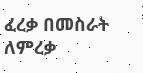ፈረቃ በመስራት ለምረቃ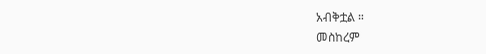አብቅቷል ።
መስከረም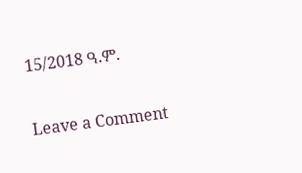15/2018 ዓ.ም.

Leave a Comment